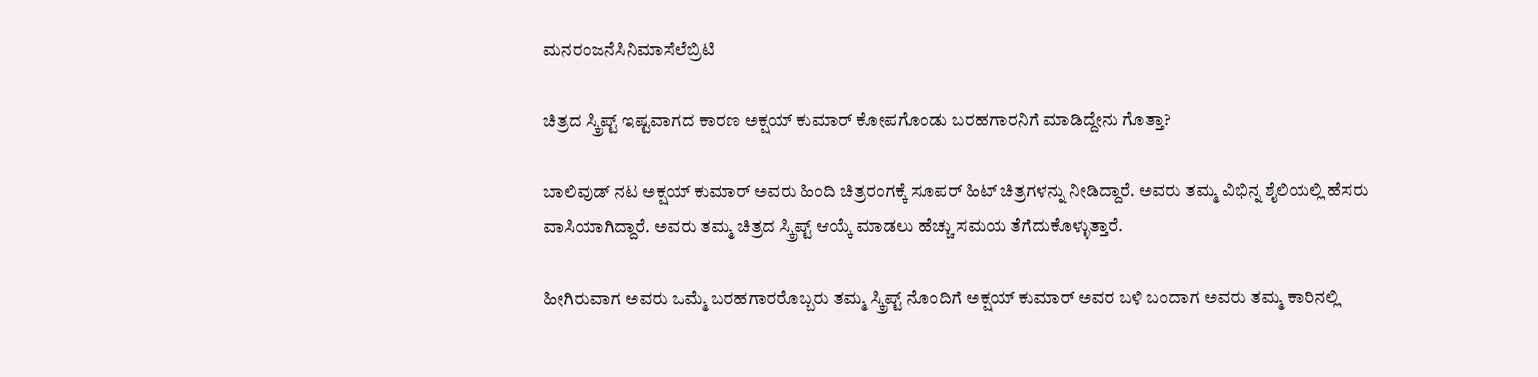ಮನರಂಜನೆಸಿನಿಮಾಸೆಲೆಬ್ರಿಟಿ

ಚಿತ್ರದ ಸ್ಕ್ರಿಪ್ಟ್ ಇಷ್ಟವಾಗದ ಕಾರಣ ಅಕ್ಷಯ್ ಕುಮಾರ್ ಕೋಪಗೊಂಡು ಬರಹಗಾರನಿಗೆ ಮಾಡಿದ್ದೇನು ಗೊತ್ತಾ?

ಬಾಲಿವುಡ್ ನಟ ಅಕ್ಷಯ್ ಕುಮಾರ್ ಅವರು ಹಿಂದಿ ಚಿತ್ರರಂಗಕ್ಕೆ ಸೂಪರ್ ಹಿಟ್ ಚಿತ್ರಗಳನ್ನು ನೀಡಿದ್ದಾರೆ. ಅವರು ತಮ್ಮ ವಿಭಿನ್ನ ಶೈಲಿಯಲ್ಲಿ ಹೆಸರು ವಾಸಿಯಾಗಿದ್ದಾರೆ. ಅವರು ತಮ್ಮ ಚಿತ್ರದ ಸ್ಕ್ರಿಪ್ಟ್ ಆಯ್ಕೆ ಮಾಡಲು ಹೆಚ್ಚು ಸಮಯ ತೆಗೆದುಕೊಳ್ಳುತ್ತಾರೆ.

ಹೀಗಿರುವಾಗ ಅವರು ಒಮ್ಮೆ ಬರಹಗಾರರೊಬ್ಬರು ತಮ್ಮ ಸ್ಕ್ರಿಪ್ಟ್ ನೊಂದಿಗೆ ಅಕ್ಷಯ್ ಕುಮಾರ್ ಅವರ ಬಳಿ ಬಂದಾಗ ಅವರು ತಮ್ಮ ಕಾರಿನಲ್ಲಿ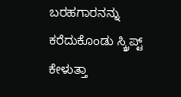ಬರಹಗಾರನನ್ನು ಕರೆದುಕೊಂಡು ಸ್ಕ್ರಿಪ್ಟ್ ಕೇಳುತ್ತಾ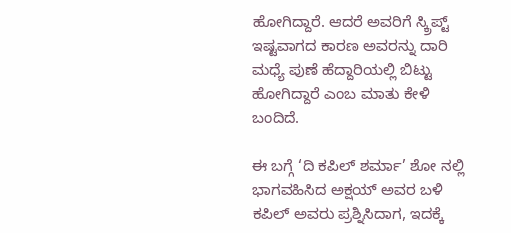ಹೋಗಿದ್ದಾರೆ. ಆದರೆ ಅವರಿಗೆ ಸ್ಕ್ರಿಪ್ಟ್ ಇಷ್ಟವಾಗದ ಕಾರಣ ಅವರನ್ನು ದಾರಿ ಮಧ್ಯೆ ಪುಣೆ ಹೆದ್ದಾರಿಯಲ್ಲಿ ಬಿಟ್ಟು ಹೋಗಿದ್ದಾರೆ ಎಂಬ ಮಾತು ಕೇಳಿ ಬಂದಿದೆ.

ಈ ಬಗ್ಗೆ ‘ದಿ ಕಪಿಲ್ ಶರ್ಮಾ’ ಶೋ ನಲ್ಲಿ ಭಾಗವಹಿಸಿದ ಅಕ್ಷಯ್ ಅವರ ಬಳಿ ಕಪಿಲ್ ಅವರು ಪ್ರಶ್ನಿಸಿದಾಗ, ಇದಕ್ಕೆ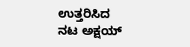ಉತ್ತರಿಸಿದ ನಟ ಅಕ್ಷಯ್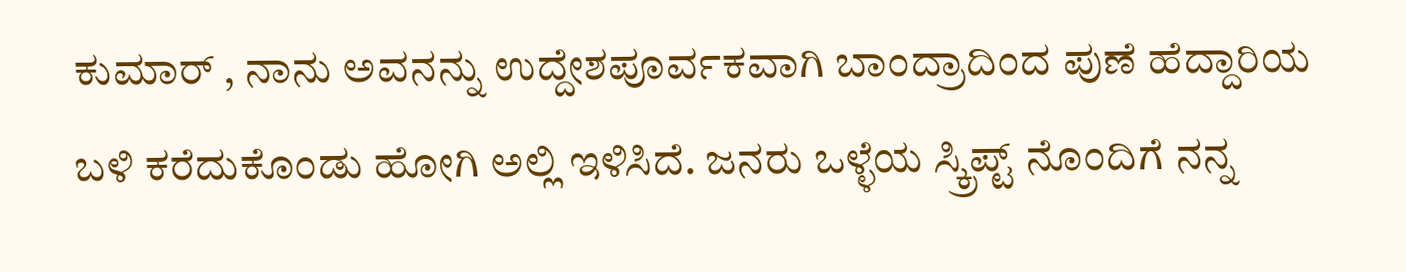ಕುಮಾರ್ , ನಾನು ಅವನನ್ನು ಉದ್ದೇಶಪೂರ್ವಕವಾಗಿ ಬಾಂದ್ರಾದಿಂದ ಪುಣೆ ಹೆದ್ದಾರಿಯ ಬಳಿ ಕರೆದುಕೊಂಡು ಹೋಗಿ ಅಲ್ಲಿ ಇಳಿಸಿದೆ. ಜನರು ಒಳ್ಳೆಯ ಸ್ಕ್ರಿಪ್ಟ್ ನೊಂದಿಗೆ ನನ್ನ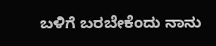ಬಳಿಗೆ ಬರಬೇಕೆಂದು ನಾನು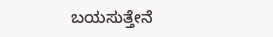ಬಯಸುತ್ತೇನೆ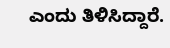ಎಂದು ತಿಳಿಸಿದ್ದಾರೆ.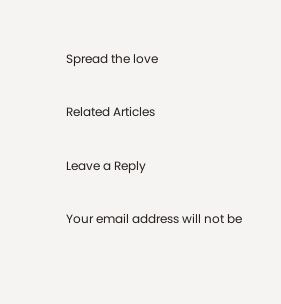Spread the love

Related Articles

Leave a Reply

Your email address will not be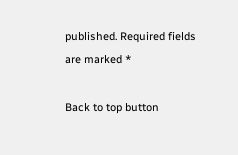published. Required fields are marked *

Back to top button